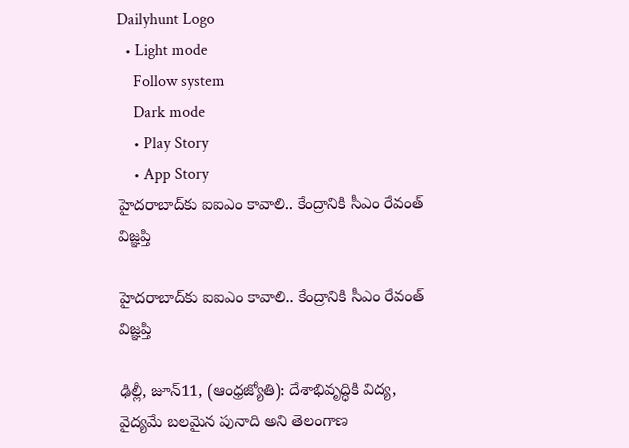Dailyhunt Logo
  • Light mode
    Follow system
    Dark mode
    • Play Story
    • App Story
హైదరాబాద్‌కు ఐఐఎం కావాలి.. కేంద్రానికి సీఎం రేవంత్‌ విజ్ఞప్తి

హైదరాబాద్‌కు ఐఐఎం కావాలి.. కేంద్రానికి సీఎం రేవంత్‌ విజ్ఞప్తి

ఢిల్లీ, జూన్11, (ఆంధ్రజ్యోతి): దేశాభివృద్ధికి విద్య, వైద్యమే బలమైన పునాది అని తెలంగాణ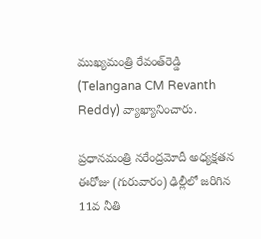ముఖ్యమంత్రి రేవంత్‌రెడ్డి (Telangana CM Revanth Reddy) వ్యాఖ్యానించారు.

ప్రధానమంత్రి నరేంద్రమోదీ అధ్యక్షతన ఈరోజు (గురువారం) ఢిల్లీలో జరిగిన 11వ నీతి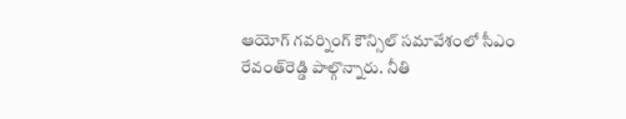ఆయోగ్ గవర్నింగ్ కౌన్సిల్ సమావేశంలో సీఎం రేవంత్‌రెడ్డి పాల్గొన్నారు. నీతి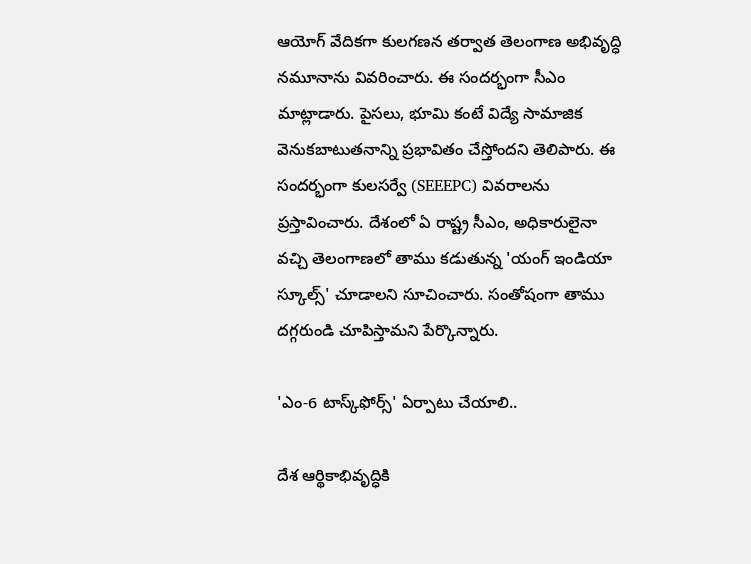ఆయోగ్ వేదికగా కులగణన తర్వాత తెలంగాణ అభివృద్ధి నమూనాను వివరించారు. ఈ సందర్భంగా సీఎం మాట్లాడారు. పైసలు, భూమి కంటే విద్యే సామాజిక వెనుకబాటుతనాన్ని ప్రభావితం చేస్తోందని తెలిపారు. ఈ సందర్భంగా కులసర్వే (SEEEPC) వివరాలను ప్రస్తావించారు. దేశంలో ఏ రాష్ట్ర సీఎం, అధికారులైనా వచ్చి తెలంగాణలో తాము కడుతున్న 'యంగ్ ఇండియా స్కూల్స్' చూడాలని సూచించారు. సంతోషంగా తాము దగ్గరుండి చూపిస్తామని పేర్కొన్నారు.

'ఎం-6 టాస్క్‌ఫోర్స్' ఏర్పాటు చేయాలి..

దేశ ఆర్థికాభివృద్ధికి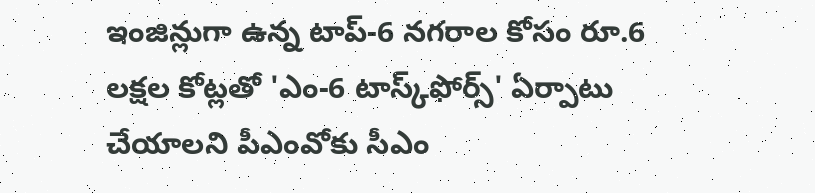ఇంజిన్లుగా ఉన్న టాప్-6 నగరాల కోసం రూ.6 లక్షల కోట్లతో 'ఎం-6 టాస్క్‌ఫోర్స్' ఏర్పాటు చేయాలని పీఎంవోకు సీఎం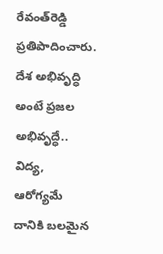రేవంత్‌రెడ్డి ప్రతిపాదించారు. దేశ అభివృద్ధి అంటే ప్రజల అభివృద్ధే.. విద్య, ఆరోగ్యమే దానికి బలమైన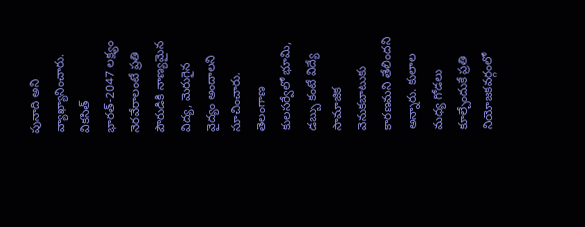పునాది అని వ్యాఖ్యానించారు. వికసిత్ భారత్-2047 లక్ష్యం నెరవేరాలంటే ప్రతి పౌరుడికి నాణ్యమైన విద్య, మెరుగైన వైద్యం అందాలని సూచించారు. తెలంగాణ కులసర్వేలో భూమి, డబ్బు కంటే విద్యే సామాజిక వెనుకబాటుకు కారణమని తేలిందని అన్నారు. కులాల మధ్య గోడలు కూల్చేందుకే ప్రతి నియోజకవర్గంలో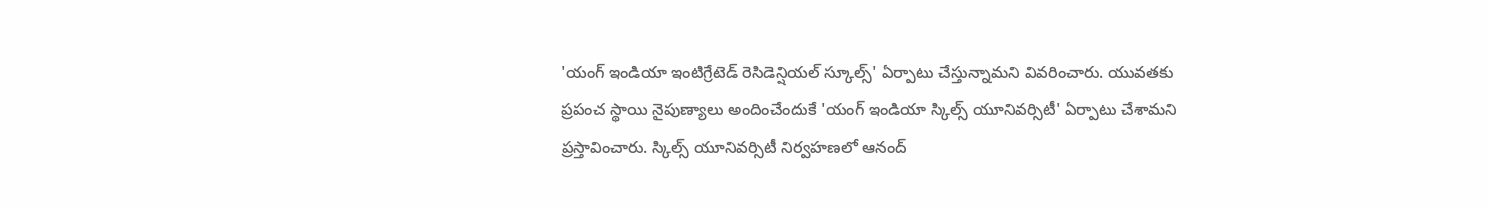'యంగ్ ఇండియా ఇంటిగ్రేటెడ్ రెసిడెన్షియల్ స్కూల్స్' ఏర్పాటు చేస్తున్నామని వివరించారు. యువతకు ప్రపంచ స్థాయి నైపుణ్యాలు అందించేందుకే 'యంగ్ ఇండియా స్కిల్స్ యూనివర్సిటీ' ఏర్పాటు చేశామని ప్రస్తావించారు. స్కిల్స్ యూనివర్సిటీ నిర్వహణలో ఆనంద్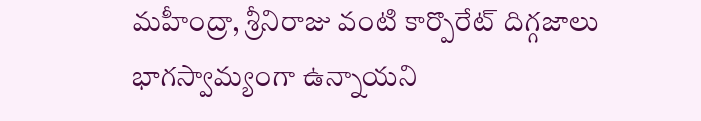మహీంద్రా, శ్రీనిరాజు వంటి కార్పొరేట్ దిగ్గజాలు భాగస్వామ్యంగా ఉన్నాయని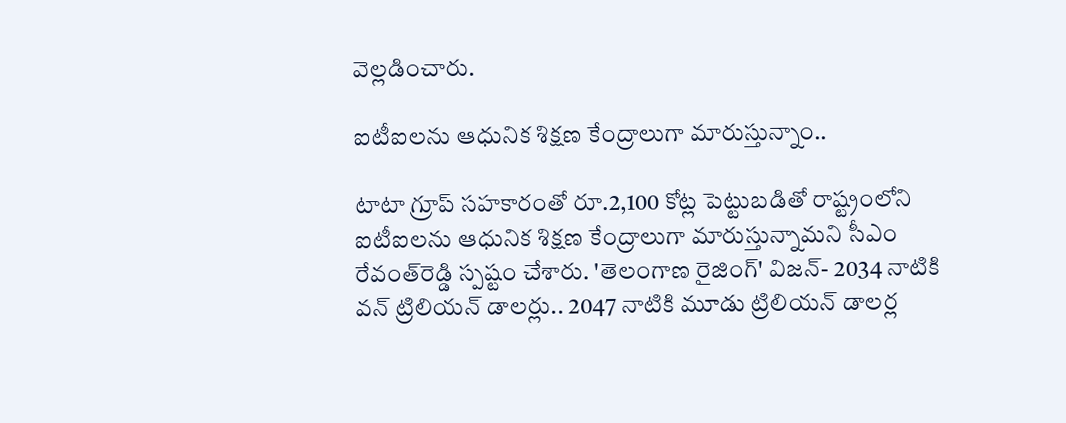వెల్లడించారు.

ఐటీఐలను ఆధునిక శిక్షణ కేంద్రాలుగా మారుస్తున్నాం..

టాటా గ్రూప్ సహకారంతో రూ.2,100 కోట్ల పెట్టుబడితో రాష్ట్రంలోని ఐటీఐలను ఆధునిక శిక్షణ కేంద్రాలుగా మారుస్తున్నామని సీఎం రేవంత్‌రెడ్డి స్పష్టం చేశారు. 'తెలంగాణ రైజింగ్' విజన్- 2034 నాటికి వన్ ట్రిలియన్ డాలర్లు.. 2047 నాటికి మూడు ట్రిలియన్ డాలర్ల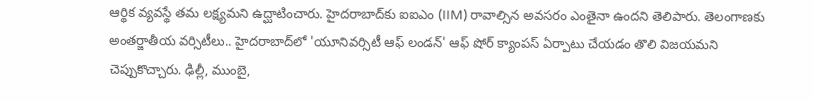ఆర్థిక వ్యవస్థే తమ లక్ష్యమని ఉద్ఘాటించారు. హైదరాబాద్‌కు ఐఐఎం (IIM) రావాల్సిన అవసరం ఎంతైనా ఉందని తెలిపారు. తెలంగాణకు అంతర్జాతీయ వర్సిటీలు.. హైదరాబాద్‌లో 'యూనివర్సిటీ ఆఫ్ లండన్' ఆఫ్ షోర్ క్యాంపస్ ఏర్పాటు చేయడం తొలి విజయమని చెప్పుకొచ్చారు. ఢిల్లీ, ముంబై,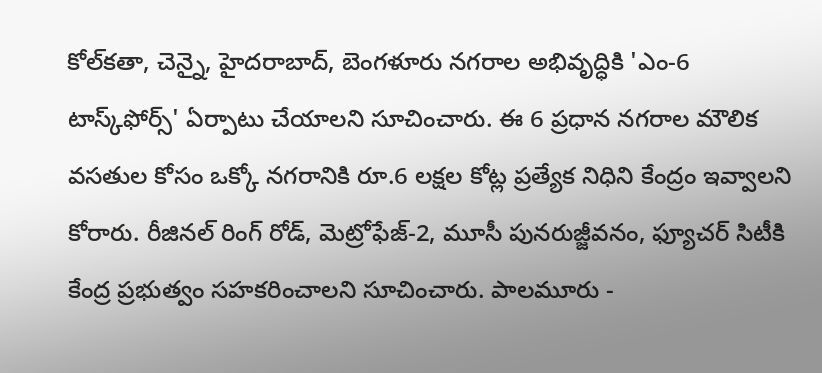కోల్‌కతా, చెన్నై, హైదరాబాద్, బెంగళూరు నగరాల అభివృద్ధికి 'ఎం-6 టాస్క్‌ఫోర్స్' ఏర్పాటు చేయాలని సూచించారు. ఈ 6 ప్రధాన నగరాల మౌలిక వసతుల కోసం ఒక్కో నగరానికి రూ.6 లక్షల కోట్ల ప్రత్యేక నిధిని కేంద్రం ఇవ్వాలని కోరారు. రీజినల్ రింగ్ రోడ్, మెట్రోఫేజ్-2, మూసీ పునరుజ్జీవనం, ఫ్యూచర్ సిటీకి కేంద్ర ప్రభుత్వం సహకరించాలని సూచించారు. పాలమూరు -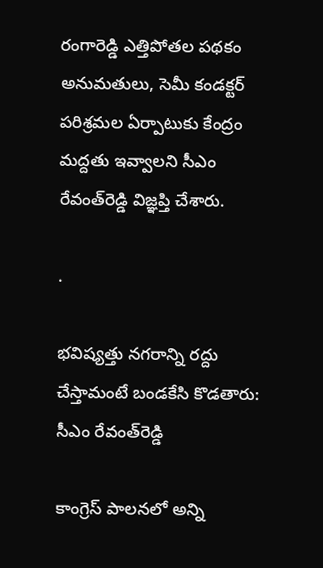రంగారెడ్డి ఎత్తిపోతల పథకం అనుమతులు, సెమీ కండక్టర్ పరిశ్రమల ఏర్పాటుకు కేంద్రం మద్దతు ఇవ్వాలని సీఎం రేవంత్‌రెడ్డి విజ్ఞప్తి చేశారు.

.

భవిష్యత్తు నగరాన్ని రద్దు చేస్తామంటే బండకేసి కొడతారు: సీఎం రేవంత్‌రెడ్డి

కాంగ్రెస్‌ పాలనలో అన్ని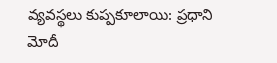వ్యవస్థలు కుప్పకూలాయి: ప్రధాని మోదీ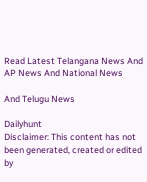Read Latest Telangana News And AP News And National News

And Telugu News

Dailyhunt
Disclaimer: This content has not been generated, created or edited by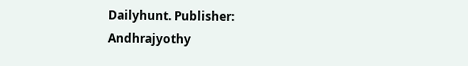Dailyhunt. Publisher: Andhrajyothy